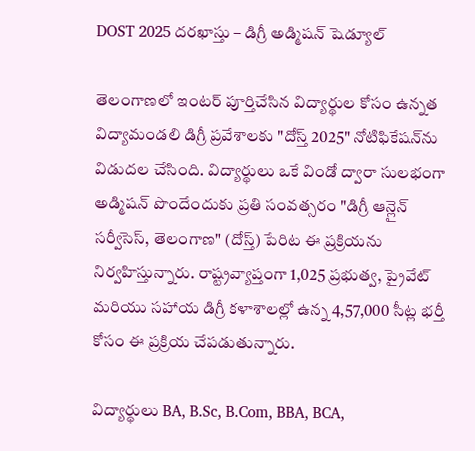DOST 2025 దరఖాస్తు – డిగ్రీ అడ్మిషన్ షెడ్యూల్

తెలంగాణలో ఇంటర్ పూర్తిచేసిన విద్యార్థుల కోసం ఉన్నత విద్యామండలి డిగ్రీ ప్రవేశాలకు "దోస్త్ 2025" నోటిఫికేషన్‌ను విడుదల చేసింది. విద్యార్థులు ఒకే విండో ద్వారా సులభంగా అడ్మిషన్ పొందేందుకు ప్రతి సంవత్సరం "డిగ్రీ ఆన్లైన్ సర్వీసెస్, తెలంగాణ" (దోస్త్) పేరిట ఈ ప్రక్రియను నిర్వహిస్తున్నారు. రాష్ట్రవ్యాప్తంగా 1,025 ప్రభుత్వ, ప్రైవేట్ మరియు సహాయ డిగ్రీ కళాశాలల్లో ఉన్న 4,57,000 సీట్ల భర్తీ కోసం ఈ ప్రక్రియ చేపడుతున్నారు.

విద్యార్థులు BA, B.Sc, B.Com, BBA, BCA,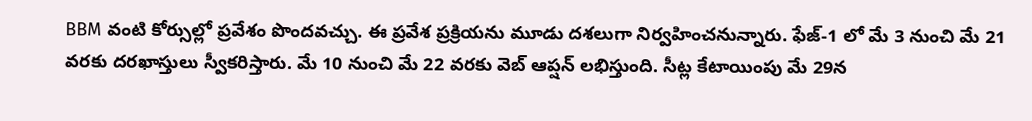BBM వంటి కోర్సుల్లో ప్రవేశం పొందవచ్చు. ఈ ప్రవేశ ప్రక్రియను మూడు దశలుగా నిర్వహించనున్నారు. ఫేజ్-1 లో మే 3 నుంచి మే 21 వరకు దరఖాస్తులు స్వీకరిస్తారు. మే 10 నుంచి మే 22 వరకు వెబ్ ఆప్షన్ లభిస్తుంది. సీట్ల కేటాయింపు మే 29న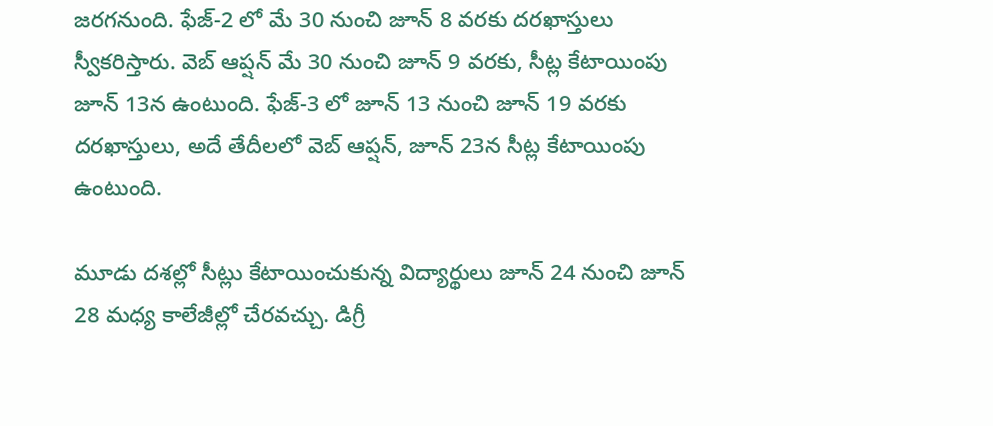జరగనుంది. ఫేజ్-2 లో మే 30 నుంచి జూన్ 8 వరకు దరఖాస్తులు స్వీకరిస్తారు. వెబ్ ఆప్షన్ మే 30 నుంచి జూన్ 9 వరకు, సీట్ల కేటాయింపు జూన్ 13న ఉంటుంది. ఫేజ్-3 లో జూన్ 13 నుంచి జూన్ 19 వరకు దరఖాస్తులు, అదే తేదీలలో వెబ్ ఆప్షన్, జూన్ 23న సీట్ల కేటాయింపు ఉంటుంది.

మూడు దశల్లో సీట్లు కేటాయించుకున్న విద్యార్థులు జూన్ 24 నుంచి జూన్ 28 మధ్య కాలేజీల్లో చేరవచ్చు. డిగ్రీ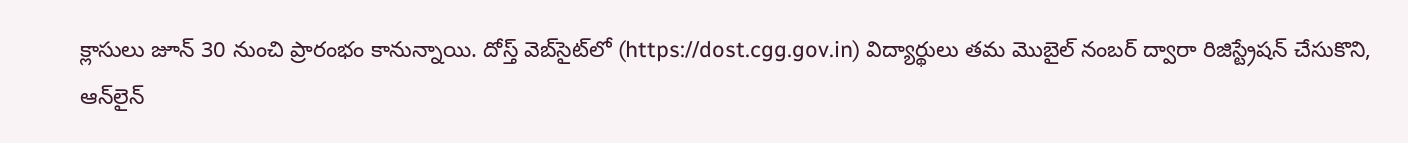క్లాసులు జూన్ 30 నుంచి ప్రారంభం కానున్నాయి. దోస్త్ వెబ్‌సైట్‌లో (https://dost.cgg.gov.in) విద్యార్థులు తమ మొబైల్ నంబర్ ద్వారా రిజిస్ట్రేషన్ చేసుకొని, ఆన్‌లైన్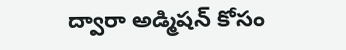ద్వారా అడ్మిషన్ కోసం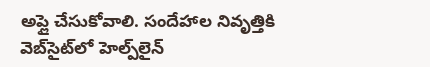అప్లై చేసుకోవాలి. సందేహాల నివృత్తికి వెబ్‌సైట్‌లో హెల్ప్‌లైన్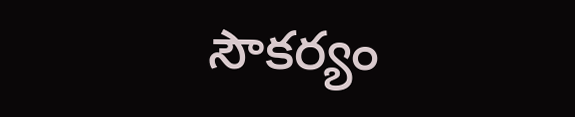సౌకర్యం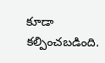కూడా కల్పించబడింది.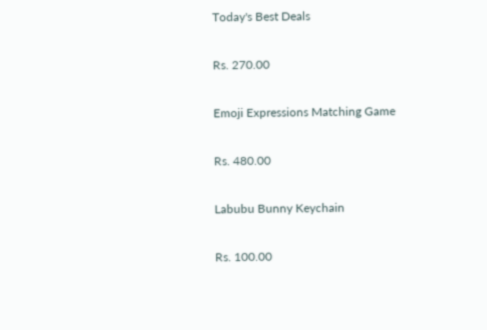Today's Best Deals

Rs. 270.00

Emoji Expressions Matching Game

Rs. 480.00

Labubu Bunny Keychain

Rs. 100.00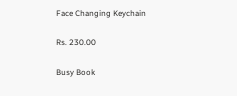Face Changing Keychain

Rs. 230.00

Busy Book